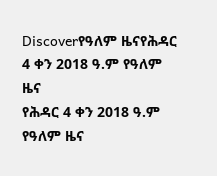Discoverየዓለም ዜናየሕዳር 4 ቀን 2018 ዓ.ም የዓለም ዜና
የሕዳር 4 ቀን 2018 ዓ.ም የዓለም ዜና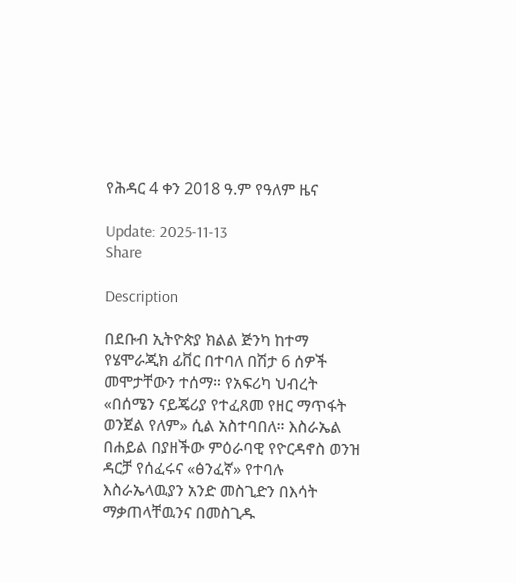የሕዳር 4 ቀን 2018 ዓ.ም የዓለም ዜና

Update: 2025-11-13
Share

Description

በደቡብ ኢትዮጵያ ክልል ጅንካ ከተማ የሄሞራጂክ ፊቨር በተባለ በሽታ 6 ሰዎች መሞታቸውን ተሰማ። የአፍሪካ ህብረት «በሰሜን ናይጄሪያ የተፈጸመ የዘር ማጥፋት ወንጀል የለም» ሲል አስተባበለ። እስራኤል በሐይል በያዘችው ምዕራባዊ የዮርዳኖስ ወንዝ ዳርቻ የሰፈሩና «ፅንፈኛ» የተባሉ እስራኤላዉያን አንድ መስጊድን በእሳት ማቃጠላቸዉንና በመስጊዱ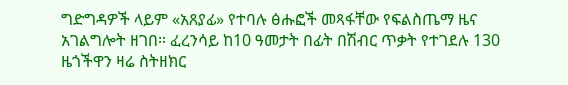ግድግዳዎች ላይም «አጸያፊ» የተባሉ ፅሑፎች መጻፋቸው የፍልስጤማ ዜና አገልግሎት ዘገበ። ፈረንሳይ ከ10 ዓመታት በፊት በሽብር ጥቃት የተገደሉ 130 ዜጎችዋን ዛሬ ስትዘክር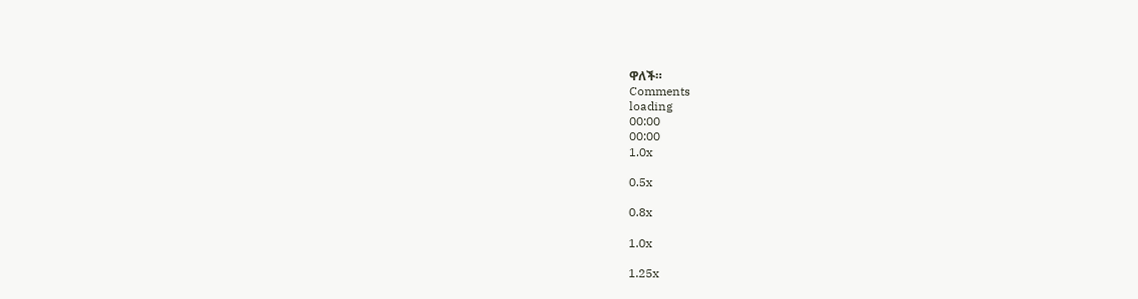ዋለች።
Comments
loading
00:00
00:00
1.0x

0.5x

0.8x

1.0x

1.25x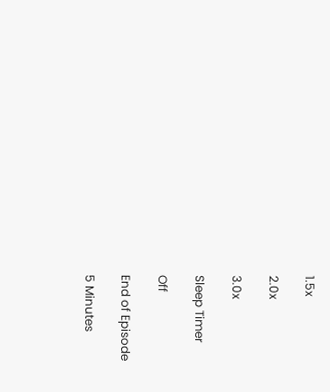1.5x

2.0x

3.0x

Sleep Timer

Off

End of Episode

5 Minutes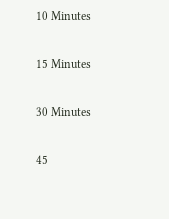10 Minutes

15 Minutes

30 Minutes

45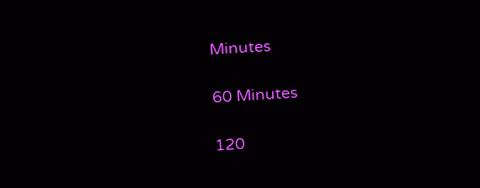Minutes

60 Minutes

120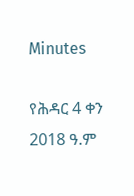Minutes

የሕዳር 4 ቀን 2018 ዓ.ም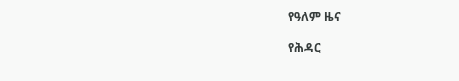የዓለም ዜና

የሕዳር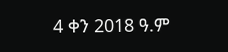4 ቀን 2018 ዓ.ም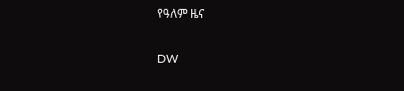የዓለም ዜና

DW